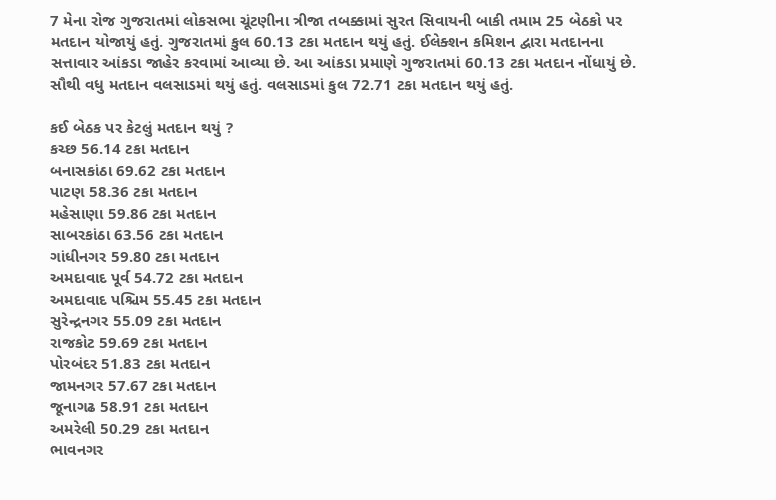7 મેના રોજ ગુજરાતમાં લોકસભા ચૂંટણીના ત્રીજા તબક્કામાં સુરત સિવાયની બાકી તમામ 25 બેઠકો પર મતદાન યોજાયું હતું. ગુજરાતમાં કુલ 60.13 ટકા મતદાન થયું હતું. ઈલેક્શન કમિશન દ્વારા મતદાનના સત્તાવાર આંકડા જાહેર કરવામાં આવ્યા છે. આ આંકડા પ્રમાણે ગુજરાતમાં 60.13 ટકા મતદાન નોંધાયું છે. સૌથી વધુ મતદાન વલસાડમાં થયું હતું. વલસાડમાં કુલ 72.71 ટકા મતદાન થયું હતું.

કઈ બેઠક પર કેટલું મતદાન થયું ?
કચ્છ 56.14 ટકા મતદાન
બનાસકાંઠા 69.62 ટકા મતદાન
પાટણ 58.36 ટકા મતદાન
મહેસાણા 59.86 ટકા મતદાન
સાબરકાંઠા 63.56 ટકા મતદાન
ગાંધીનગર 59.80 ટકા મતદાન
અમદાવાદ પૂર્વ 54.72 ટકા મતદાન
અમદાવાદ પશ્ચિમ 55.45 ટકા મતદાન
સુરેન્દ્રનગર 55.09 ટકા મતદાન
રાજકોટ 59.69 ટકા મતદાન
પોરબંદર 51.83 ટકા મતદાન
જામનગર 57.67 ટકા મતદાન
જૂનાગઢ 58.91 ટકા મતદાન
અમરેલી 50.29 ટકા મતદાન
ભાવનગર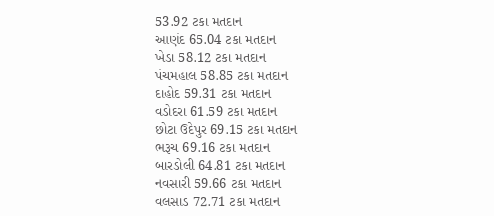53.92 ટકા મતદાન
આણંદ 65.04 ટકા મતદાન
ખેડા 58.12 ટકા મતદાન
પંચમહાલ 58.85 ટકા મતદાન
દાહોદ 59.31 ટકા મતદાન
વડોદરા 61.59 ટકા મતદાન
છોટા ઉદેપુર 69.15 ટકા મતદાન
ભરૂચ 69.16 ટકા મતદાન
બારડોલી 64.81 ટકા મતદાન
નવસારી 59.66 ટકા મતદાન
વલસાડ 72.71 ટકા મતદાન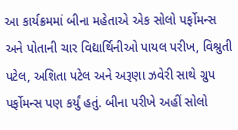આ કાર્યક્રમમાં બીના મહેતાએ એક સોલો પર્ફોમન્સ અને પોતાની ચાર વિદ્યાર્થિનીઓ પાયલ પરીખ, વિશ્રુતી પટેલ, અશિતા પટેલ અને અરૂણા ઝવેરી સાથે ગ્રુપ પર્ફોમન્સ પણ કર્યું હતું. બીના પરીખે અહીં સોલો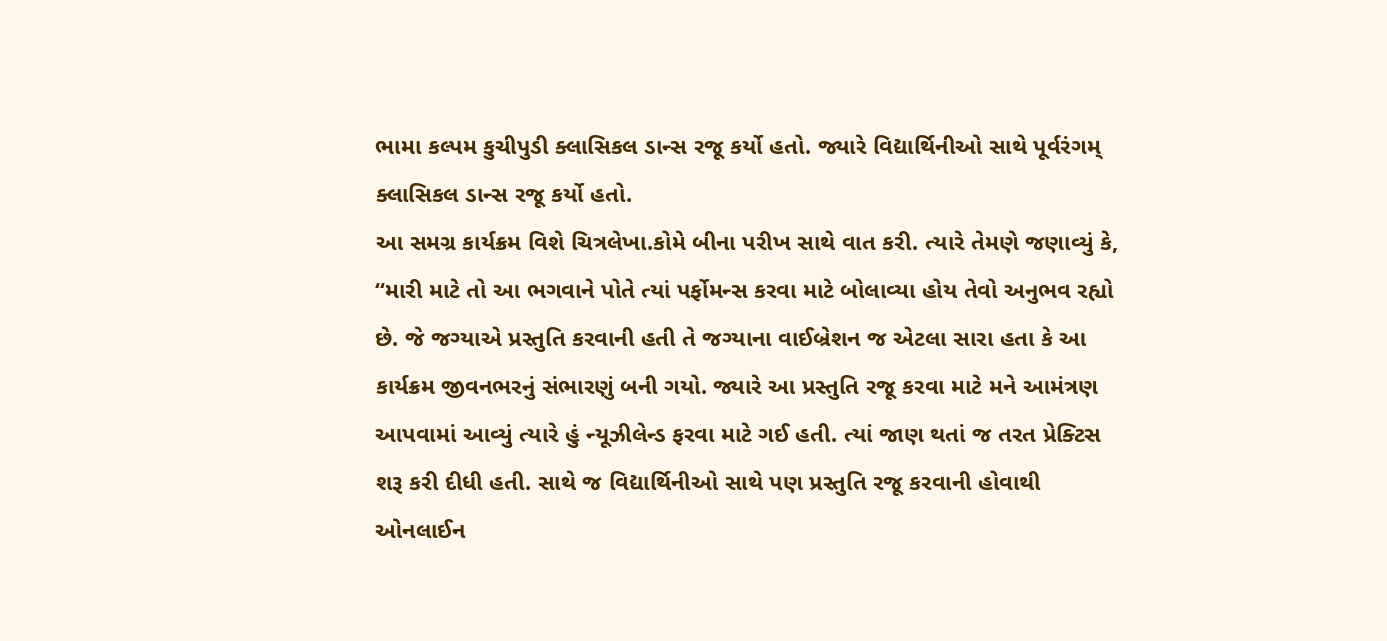ભામા કલ્પમ કુચીપુડી ક્લાસિકલ ડાન્સ રજૂ કર્યો હતો. જ્યારે વિદ્યાર્થિનીઓ સાથે પૂર્વરંગમ્ ક્લાસિકલ ડાન્સ રજૂ કર્યો હતો.
આ સમગ્ર કાર્યક્રમ વિશે ચિત્રલેખા.કોમે બીના પરીખ સાથે વાત કરી. ત્યારે તેમણે જણાવ્યું કે, “મારી માટે તો આ ભગવાને પોતે ત્યાં પર્ફોમન્સ કરવા માટે બોલાવ્યા હોય તેવો અનુભવ રહ્યો છે. જે જગ્યાએ પ્રસ્તુતિ કરવાની હતી તે જગ્યાના વાઈબ્રેશન જ એટલા સારા હતા કે આ કાર્યક્રમ જીવનભરનું સંભારણું બની ગયો. જ્યારે આ પ્રસ્તુતિ રજૂ કરવા માટે મને આમંત્રણ આપવામાં આવ્યું ત્યારે હું ન્યૂઝીલેન્ડ ફરવા માટે ગઈ હતી. ત્યાં જાણ થતાં જ તરત પ્રેક્ટિસ શરૂ કરી દીધી હતી. સાથે જ વિદ્યાર્થિનીઓ સાથે પણ પ્રસ્તુતિ રજૂ કરવાની હોવાથી ઓનલાઈન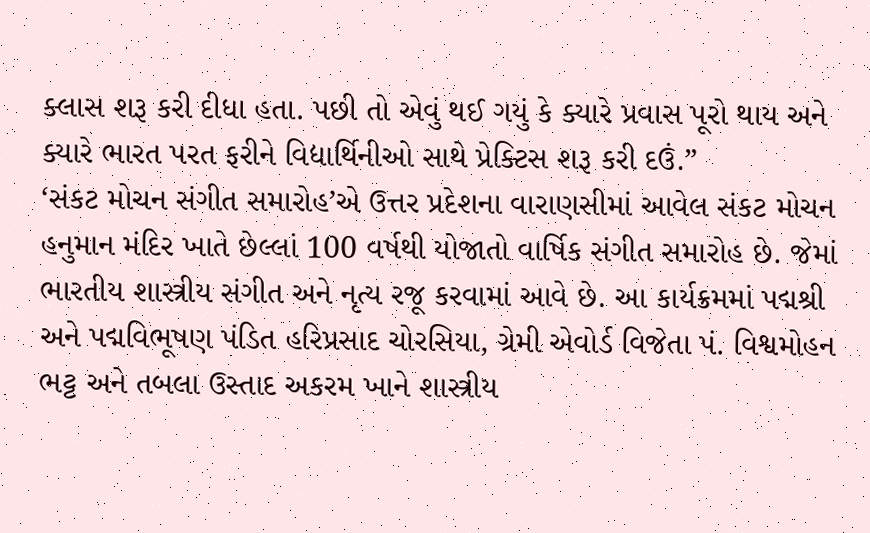ક્લાસ શરૂ કરી દીધા હતા. પછી તો એવું થઈ ગયું કે ક્યારે પ્રવાસ પૂરો થાય અને ક્યારે ભારત પરત ફરીને વિદ્યાર્થિનીઓ સાથે પ્રેક્ટિસ શરૂ કરી દઉં.”
‘સંકટ મોચન સંગીત સમારોહ’એ ઉત્તર પ્રદેશના વારાણસીમાં આવેલ સંકટ મોચન હનુમાન મંદિર ખાતે છેલ્લાં 100 વર્ષથી યોજાતો વાર્ષિક સંગીત સમારોહ છે. જેમાં ભારતીય શાસ્ત્રીય સંગીત અને નૃત્ય રજૂ કરવામાં આવે છે. આ કાર્યક્રમમાં પદ્મશ્રી અને પદ્મવિભૂષણ પંડિત હરિપ્રસાદ ચોરસિયા, ગ્રેમી એવોર્ડ વિજેતા પં. વિશ્વમોહન ભટ્ટ અને તબલા ઉસ્તાદ અકરમ ખાને શાસ્ત્રીય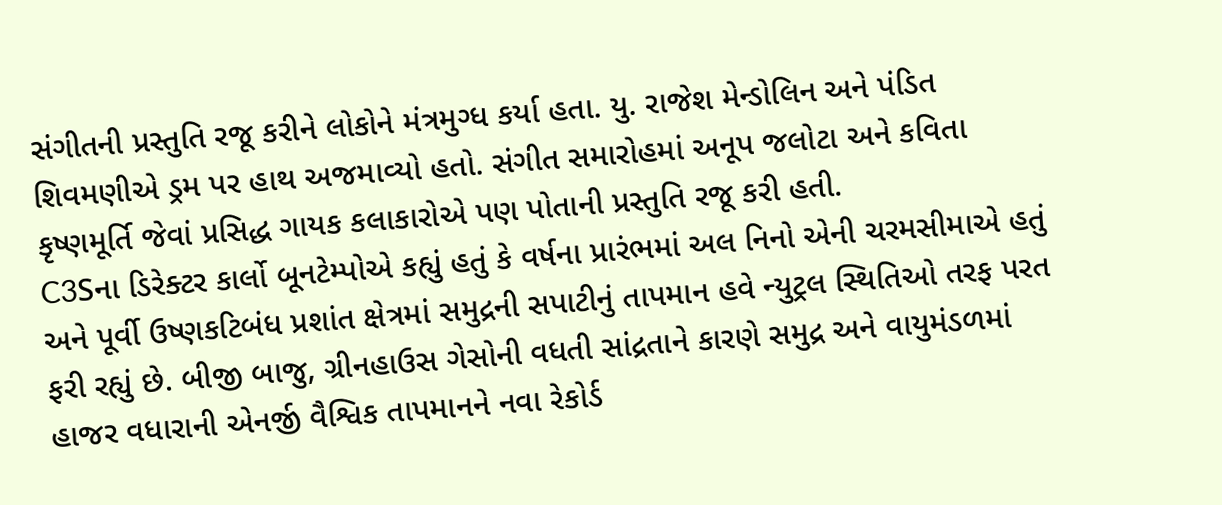સંગીતની પ્રસ્તુતિ રજૂ કરીને લોકોને મંત્રમુગ્ધ કર્યા હતા. યુ. રાજેશ મેન્ડોલિન અને પંડિત શિવમણીએ ડ્રમ પર હાથ અજમાવ્યો હતો. સંગીત સમારોહમાં અનૂપ જલોટા અને કવિતા કૃષ્ણમૂર્તિ જેવાં પ્રસિદ્ધ ગાયક કલાકારોએ પણ પોતાની પ્રસ્તુતિ રજૂ કરી હતી.
C3Sના ડિરેક્ટર કાર્લો બૂનટેમ્પોએ કહ્યું હતું કે વર્ષના પ્રારંભમાં અલ નિનો એની ચરમસીમાએ હતું અને પૂર્વી ઉષ્ણકટિબંધ પ્રશાંત ક્ષેત્રમાં સમુદ્રની સપાટીનું તાપમાન હવે ન્યુટ્રલ સ્થિતિઓ તરફ પરત ફરી રહ્યું છે. બીજી બાજુ, ગ્રીનહાઉસ ગેસોની વધતી સાંદ્રતાને કારણે સમુદ્ર અને વાયુમંડળમાં હાજર વધારાની એનર્જી વૈશ્વિક તાપમાનને નવા રેકોર્ડ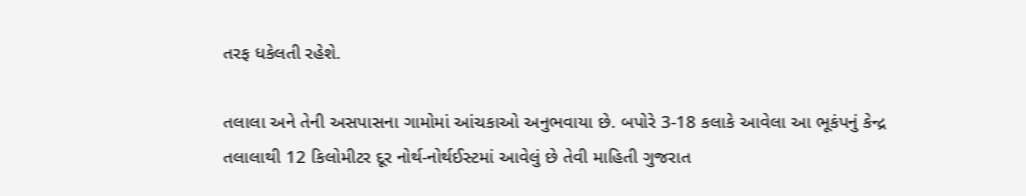તરફ ધકેલતી રહેશે.

તલાલા અને તેની અસપાસના ગામોમાં આંચકાઓ અનુભવાયા છે. બપોરે 3-18 કલાકે આવેલા આ ભૂકંપનું કેન્દ્ર તલાલાથી 12 કિલોમીટર દૂર નોર્થ-નોર્થઈસ્ટમાં આવેલું છે તેવી માહિતી ગુજરાત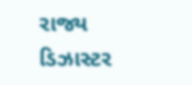રાજ્ય ડિઝાસ્ટર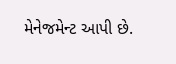મેનેજમેન્ટ આપી છે.